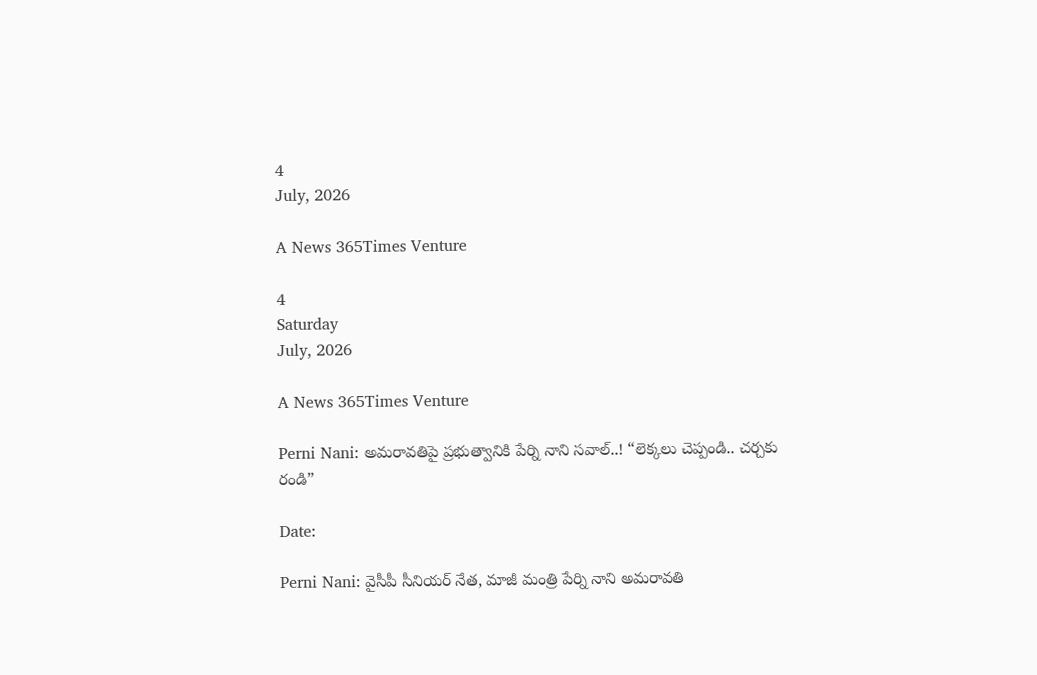4
July, 2026

A News 365Times Venture

4
Saturday
July, 2026

A News 365Times Venture

Perni Nani: అమరావతిపై ప్రభుత్వానికి పేర్ని నాని సవాల్..! “లెక్కలు చెప్పండి.. చర్చకు రండి”

Date:

Perni Nani: వైసీపీ సీనియర్ నేత, మాజీ మంత్రి పేర్ని నాని అమరావతి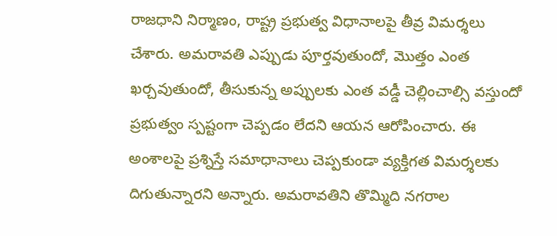రాజధాని నిర్మాణం, రాష్ట్ర ప్రభుత్వ విధానాలపై తీవ్ర విమర్శలు చేశారు. అమరావతి ఎప్పుడు పూర్తవుతుందో, మొత్తం ఎంత ఖర్చవుతుందో, తీసుకున్న అప్పులకు ఎంత వడ్డీ చెల్లించాల్సి వస్తుందో ప్రభుత్వం స్పష్టంగా చెప్పడం లేదని ఆయన ఆరోపించారు. ఈ అంశాలపై ప్రశ్నిస్తే సమాధానాలు చెప్పకుండా వ్యక్తిగత విమర్శలకు దిగుతున్నారని అన్నారు. అమరావతిని తొమ్మిది నగరాల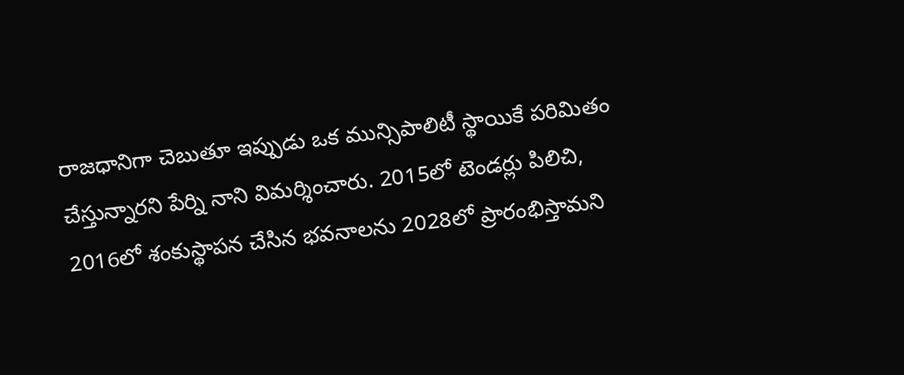రాజధానిగా చెబుతూ ఇప్పుడు ఒక మున్సిపాలిటీ స్థాయికే పరిమితం చేస్తున్నారని పేర్ని నాని విమర్శించారు. 2015లో టెండర్లు పిలిచి, 2016లో శంకుస్థాపన చేసిన భవనాలను 2028లో ప్రారంభిస్తామని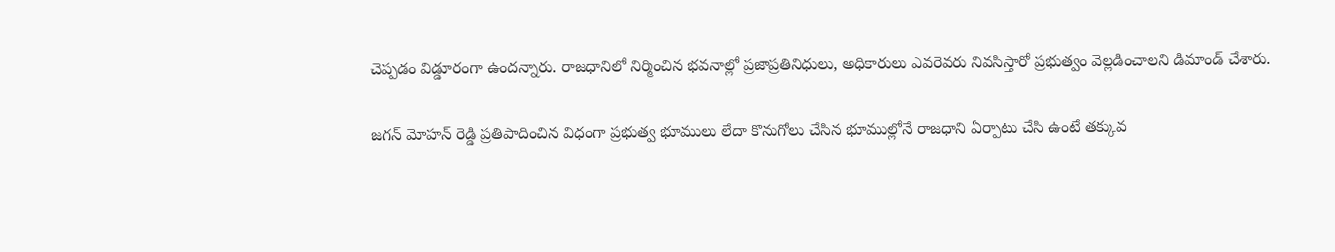చెప్పడం విడ్డూరంగా ఉందన్నారు. రాజధానిలో నిర్మించిన భవనాల్లో ప్రజాప్రతినిధులు, అధికారులు ఎవరెవరు నివసిస్తారో ప్రభుత్వం వెల్లడించాలని డిమాండ్ చేశారు.

జగన్ మోహన్ రెడ్డి ప్రతిపాదించిన విధంగా ప్రభుత్వ భూములు లేదా కొనుగోలు చేసిన భూముల్లోనే రాజధాని ఏర్పాటు చేసి ఉంటే తక్కువ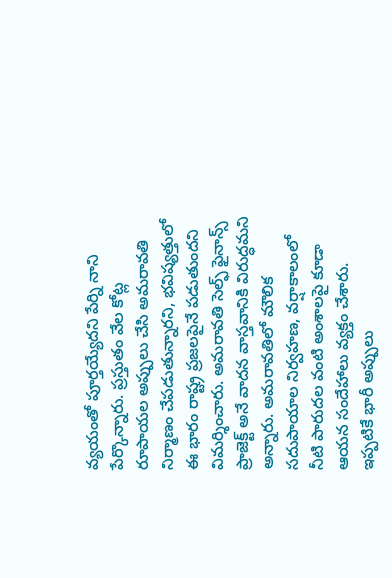వ్యయంతో పూర్తయ్యేదని పేర్ని నాని పేర్కొన్నారు. ప్రస్తుతం వేల కోట్ల రూపాయల అప్పులు చేసి అమరావతి నిర్మాణం చేపడుతున్నారని, భవిష్యత్తులో ఈ భారం రాష్ట్ర ప్రజలపైనే పడుతుందని విమర్శించారు. అమరావతి సెల్ఫ్ ఫైనాన్స్ ప్రాజెక్ట్ అనే వాదన వాస్తవానికి విరుద్ధమని అన్నారు. అమరావతిలో మౌలిక సదుపాయాల నిర్వహణ, వర్షాకాలంలో నీటి పారుదల వంటి అంశాలపై కూడా ఆయన సందేహాలు వ్యక్తం చేశారు. ఇప్పటికే భారీ అప్పులు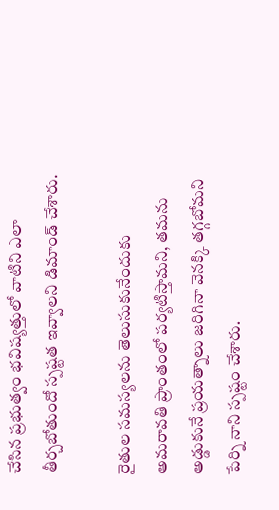చేసిన ప్రభుత్వం భవిష్యత్తులో వాటిని ఎలా తీర్చబోతుందో స్పష్టత ఇవ్వాలని డిమాండ్ చేశారు.

రైతుల సమస్యలను తెలుసుకునేందుకు అమరావతి ప్రాంతంలో పర్యటిస్తామని, తమను అడ్డుకునే ప్రయత్నాలు జరిగినా వెనక్కి తగ్గబోమని పేర్ని నాని స్పష్టం చేశారు.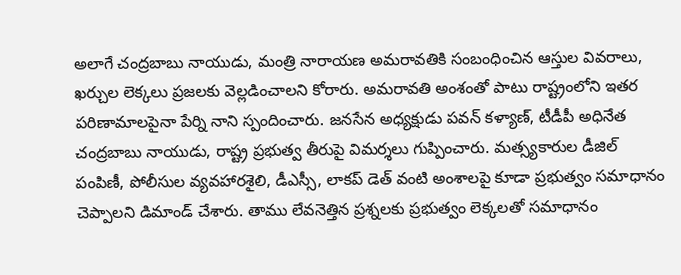అలాగే చంద్రబాబు నాయుడు, మంత్రి నారాయణ అమరావతికి సంబంధించిన ఆస్తుల వివరాలు, ఖర్చుల లెక్కలు ప్రజలకు వెల్లడించాలని కోరారు. అమరావతి అంశంతో పాటు రాష్ట్రంలోని ఇతర పరిణామాలపైనా పేర్ని నాని స్పందించారు. జనసేన అధ్యక్షుడు పవన్ కళ్యాణ్, టీడీపీ అధినేత చంద్రబాబు నాయుడు, రాష్ట్ర ప్రభుత్వ తీరుపై విమర్శలు గుప్పించారు. మత్స్యకారుల డీజిల్ పంపిణీ, పోలీసుల వ్యవహారశైలి, డీఎస్సీ, లాకప్ డెత్ వంటి అంశాలపై కూడా ప్రభుత్వం సమాధానం చెప్పాలని డిమాండ్ చేశారు. తాము లేవనెత్తిన ప్రశ్నలకు ప్రభుత్వం లెక్కలతో సమాధానం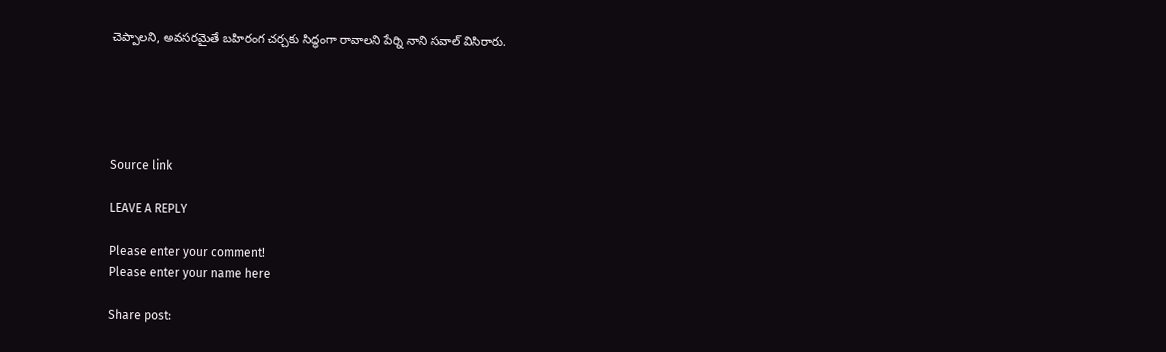చెప్పాలని, అవసరమైతే బహిరంగ చర్చకు సిద్ధంగా రావాలని పేర్ని నాని సవాల్ విసిరారు.





Source link

LEAVE A REPLY

Please enter your comment!
Please enter your name here

Share post: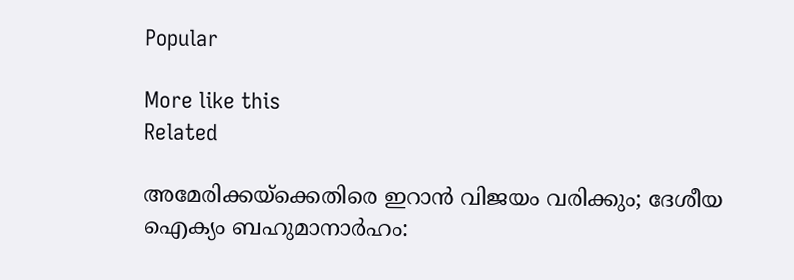Popular

More like this
Related

അമേരിക്കയ്‌ക്കെതിരെ ഇറാന്‍ വിജയം വരിക്കും; ദേശീയ ഐക്യം ബഹുമാനാര്‍ഹം: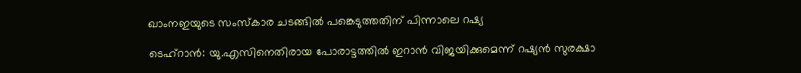ഖാംനഇയുടെ സംസ്‌കാര ചടങ്ങില്‍ പങ്കെടുത്തതിന് പിന്നാലെ റഷ്യ

ടെഹ്‌റാന്‍: യു.എസിനെതിരായ പോരാട്ടത്തില്‍ ഇറാന്‍ വിജയിക്കുമെന്ന് റഷ്യന്‍ സുരക്ഷാ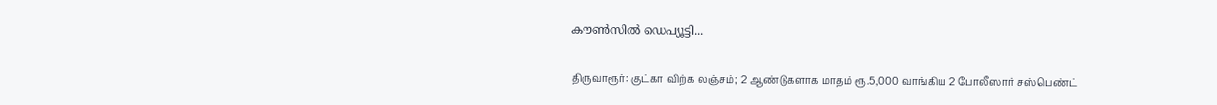കൗണ്‍സില്‍ ഡെപ്യൂട്ടി...

திருவாரூர்: குட்கா விற்க லஞ்சம்; 2 ஆண்டுகளாக மாதம் ரூ.5,000 வாங்கிய 2 போலீஸார் சஸ்பெண்ட்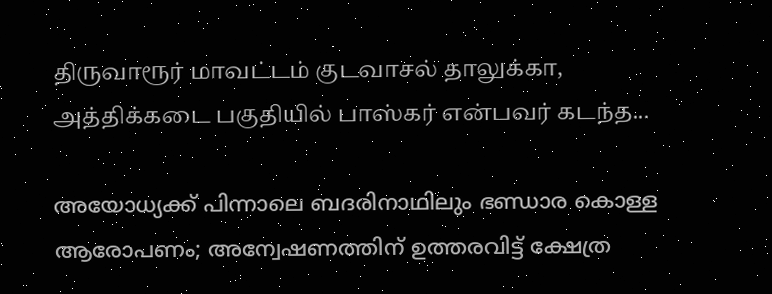திருவாரூர் மாவட்டம் குடவாசல் தாலுக்கா, அத்திக்கடை பகுதியில் பாஸ்கர் என்பவர் கடந்த...

അയോധ്യക്ക് പിന്നാലെ ബദരിനാഥിലും ഭണ്ഡാര കൊള്ള ആരോപണം; അന്വേഷണത്തിന് ഉത്തരവിട്ട് ക്ഷേത്ര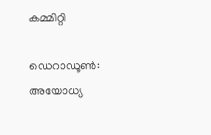കമ്മിറ്റി

ഡെറാഡൂണ്‍: അയോധ്യ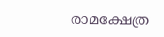രാമക്ഷേത്ര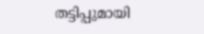തട്ടിപ്പുമായി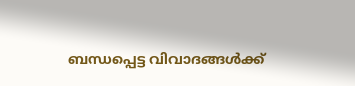ബന്ധപ്പെട്ട വിവാദങ്ങള്‍ക്ക്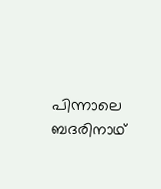പിന്നാലെ ബദരിനാഥ്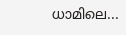ധാമിലെ...